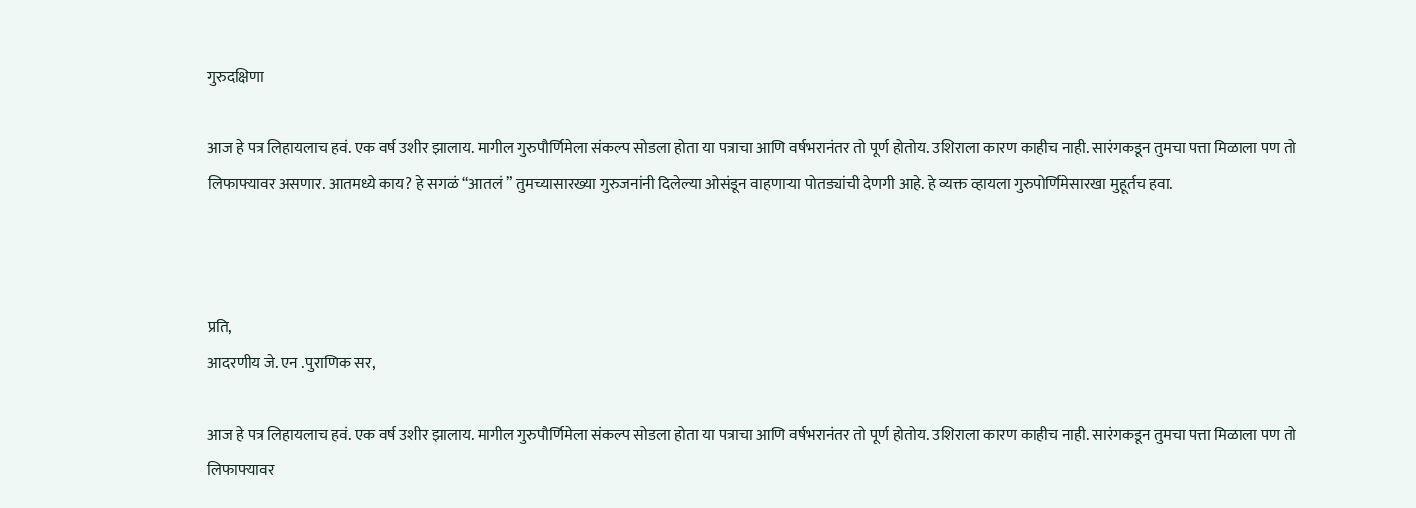गुरुदक्षिणा

आज हे पत्र लिहायलाच हवं. एक वर्ष उशीर झालाय. मागील गुरुपौर्णिमेला संकल्प सोडला होता या पत्राचा आणि वर्षभरानंतर तो पूर्ण होतोय. उशिराला कारण काहीच नाही. सारंगकडून तुमचा पत्ता मिळाला पण तो लिफाफ्यावर असणार. आतमध्ये काय? हे सगळं “आतलं ” तुमच्यासारख्या गुरुजनांनी दिलेल्या ओसंडून वाहणाऱ्या पोतड्यांची देणगी आहे. हे व्यक्त व्हायला गुरुपोर्णिमेसारखा मुहूर्तच हवा.



प्रति,
आदरणीय जे. एन .पुराणिक सर,

आज हे पत्र लिहायलाच हवं. एक वर्ष उशीर झालाय. मागील गुरुपौर्णिमेला संकल्प सोडला होता या पत्राचा आणि वर्षभरानंतर तो पूर्ण होतोय. उशिराला कारण काहीच नाही. सारंगकडून तुमचा पत्ता मिळाला पण तो लिफाफ्यावर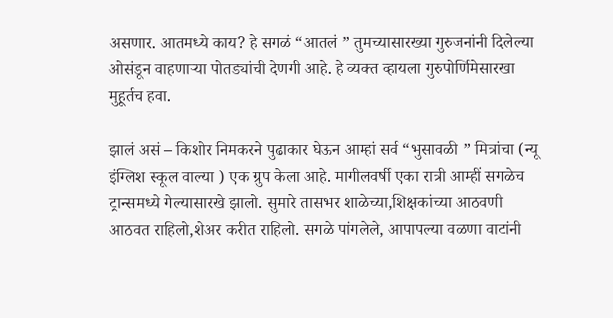असणार. आतमध्ये काय? हे सगळं “आतलं ” तुमच्यासारख्या गुरुजनांनी दिलेल्या ओसंडून वाहणाऱ्या पोतड्यांची देणगी आहे. हे व्यक्त व्हायला गुरुपोर्णिमेसारखा मुहूर्तच हवा.

झालं असं – किशोर निमकरने पुढाकार घेऊन आम्हां सर्व “भुसावळी ” मित्रांचा (न्यू इंग्लिश स्कूल वाल्या ) एक ग्रुप केला आहे. मागीलवर्षी एका रात्री आम्हीं सगळेच ट्रान्समध्ये गेल्यासारखे झालो. सुमारे तासभर शाळेच्या,शिक्षकांच्या आठवणी आठवत राहिलो,शेअर करीत राहिलो. सगळे पांगलेले, आपापल्या वळणा वाटांनी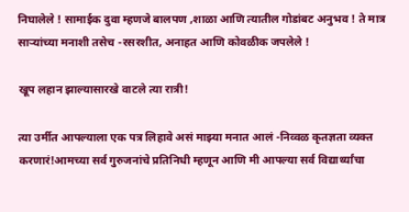निघालेले ! सामाईक दुवा म्हणजे बालपण ,शाळा आणि त्यातील गोडांबट अनुभव ! ते मात्र साऱ्यांच्या मनाशी तसेच -रसरशीत, अनाहत आणि कोवळीक जपलेले !

खूप लहान झाल्यासारखे वाटले त्या रात्री!

त्या उर्मीत आपल्याला एक पत्र लिहावे असं माझ्या मनात आलं -निव्वळ कृतज्ञता व्यक्त करणारं!आमच्या सर्व गुरुजनांचे प्रतिनिधी म्हणून आणि मी आपल्या सर्व विद्यार्थ्यांचा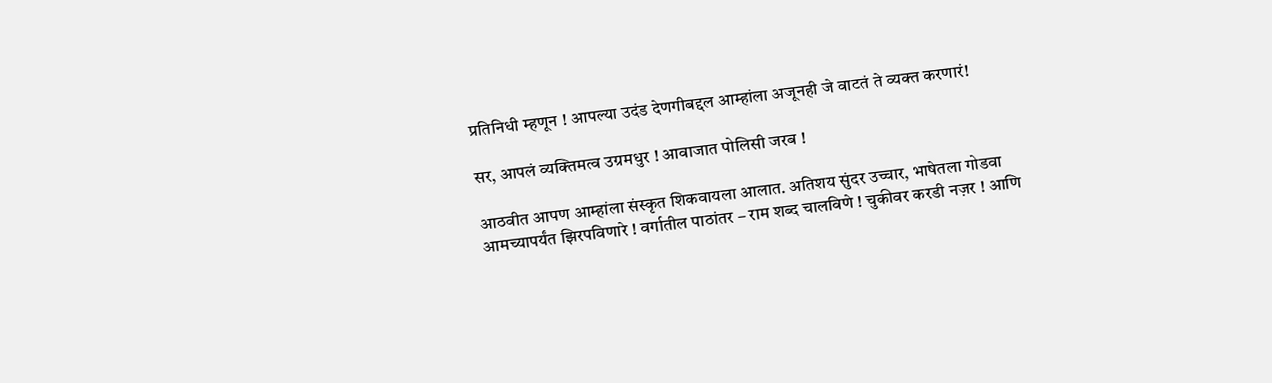प्रतिनिधी म्हणून ! आपल्या उदंड देणगीबद्दल आम्हांला अजूनही जे वाटतं ते व्यक्त करणारं!

सर, आपलं व्यक्तिमत्व उग्रमधुर ! आवाजात पोलिसी जरब !

आठवीत आपण आम्हांला संस्कृत शिकवायला आलात. अतिशय सुंदर उच्चार, भाषेतला गोडवा आमच्यापर्यंत झिरपविणारे ! वर्गातील पाठांतर – राम शब्द चालविणे ! चुकीवर करडी नज़र ! आणि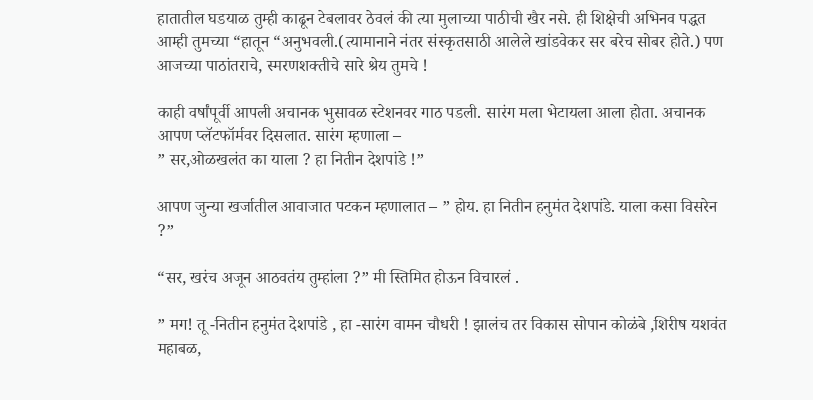हातातील घडयाळ तुम्ही काढून टेबलावर ठेवलं की त्या मुलाच्या पाठीची खैर नसे. ही शिक्षेची अभिनव पद्धत आम्ही तुमच्या “हातून “अनुभवली.(त्यामानाने नंतर संस्कृतसाठी आलेले खांडवेकर सर बरेच सोबर होते.) पण आजच्या पाठांतराचे, स्मरणशक्तीचे सारे श्रेय तुमचे !

काही वर्षांपूर्वी आपली अचानक भुसावळ स्टेशनवर गाठ पडली. सारंग मला भेटायला आला होता. अचानक आपण प्लॅटफॉर्मवर दिसलात. सारंग म्हणाला –
” सर,ओळखलंत का याला ? हा नितीन देशपांडे !”

आपण जुन्या खर्जातील आवाजात पटकन म्हणालात – ” होय. हा नितीन हनुमंत देशपांडे. याला कसा विसरेन ?”

“सर, खरंच अजून आठवतंय तुम्हांला ?” मी स्तिमित होऊन विचारलं .

” मग! तू -नितीन हनुमंत देशपांडे , हा -सारंग वामन चौधरी ! झालंच तर विकास सोपान कोळंबे ,शिरीष यशवंत महाबळ,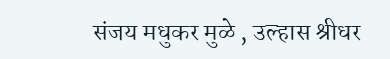संजय मधुकर मुळे , उल्हास श्रीधर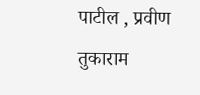पाटील , प्रवीण तुकाराम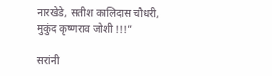नारखेडे, सतीश कालिदास चौधरी, मुकुंद कृष्णराव जोशी !!!”

सरांनी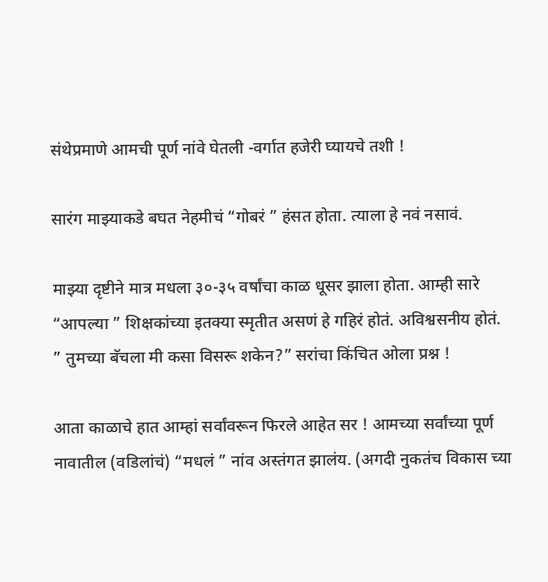संथेप्रमाणे आमची पूर्ण नांवे घेतली -वर्गात हजेरी घ्यायचे तशी !

सारंग माझ्याकडे बघत नेहमीचं “गोबरं ” हंसत होता. त्याला हे नवं नसावं.

माझ्या दृष्टीने मात्र मधला ३०-३५ वर्षांचा काळ धूसर झाला होता. आम्ही सारे “आपल्या ” शिक्षकांच्या इतक्या स्मृतीत असणं हे गहिरं होतं. अविश्वसनीय होतं.
” तुमच्या बॅचला मी कसा विसरू शकेन?” सरांचा किंचित ओला प्रश्न !

आता काळाचे हात आम्हां सर्वांवरून फिरले आहेत सर ! आमच्या सर्वांच्या पूर्ण नावातील (वडिलांचं) “मधलं ” नांव अस्तंगत झालंय. (अगदी नुकतंच विकास च्या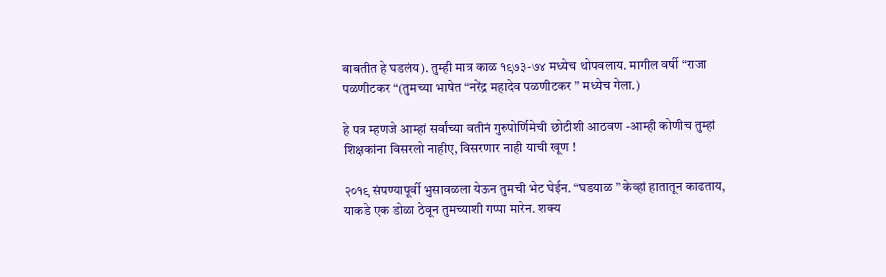बाबतीत हे घडलंय). तुम्ही मात्र काळ १९७३-७४ मध्येच थोपवलाय. मागील वर्षी “राजा पळणीटकर “(तुमच्या भाषेत “नरेंद्र महादेव पळणीटकर ” मध्येच गेला.)

हे पत्र म्हणजे आम्हां सर्वांच्या वतीनं गुरुपोर्णिमेची छोटीशी आठवण -आम्ही कोणीच तुम्हां शिक्षकांना विसरलो नाहीए, विसरणार नाही याची खूण !

२०१९ संपण्यापूर्वी भुसावळला येऊन तुमची भेट घेईन. “घडयाळ ” केव्हां हातातून काढताय, याकडे एक डोळा ठेवून तुमच्याशी गप्पा मारेन. शक्य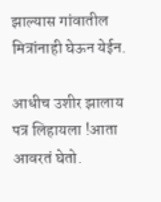झाल्यास गांवातील मित्रांनाही घेऊन येईन.

आधीच उशीर झालाय पत्र लिहायला !आता आवरतं घेतो.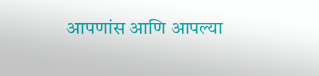आपणांस आणि आपल्या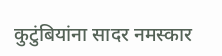कुटुंबियांना सादर नमस्कार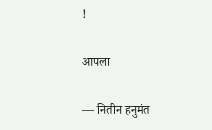!

आपला

— नितीन हनुमंत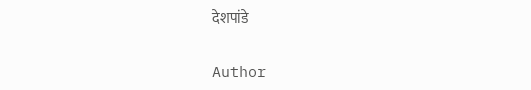देशपांडे

Author